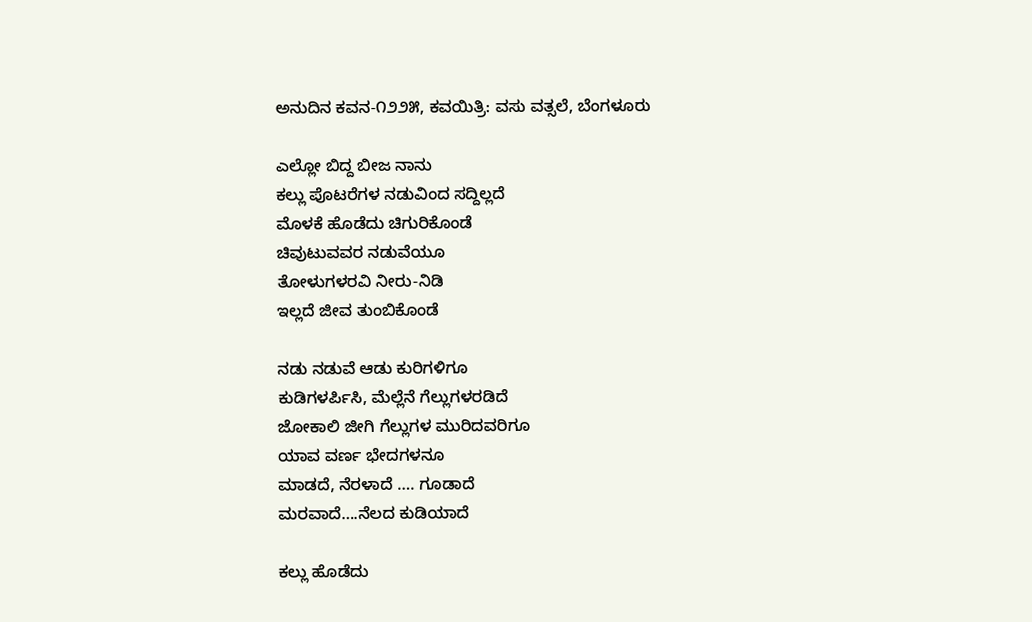ಅನುದಿನ ಕವನ-೧೨೨೫, ಕವಯಿತ್ರಿ: ವಸು ವತ್ಸಲೆ, ಬೆಂಗಳೂರು

ಎಲ್ಲೋ ಬಿದ್ದ ಬೀಜ ನಾನು
ಕಲ್ಲು ಪೊಟರೆಗಳ ನಡುವಿಂದ ಸದ್ದಿಲ್ಲದೆ
ಮೊಳಕೆ ಹೊಡೆದು ಚಿಗುರಿಕೊಂಡೆ
ಚಿವುಟುವವರ ನಡುವೆಯೂ
ತೋಳುಗಳರವಿ ನೀರು-ನಿಡಿ
ಇಲ್ಲದೆ ಜೀವ ತುಂಬಿಕೊಂಡೆ

ನಡು ನಡುವೆ ಆಡು ಕುರಿಗಳಿಗೂ
ಕುಡಿಗಳರ್ಪಿಸಿ, ಮೆಲ್ಲೆನೆ ಗೆಲ್ಲುಗಳರಡಿದೆ
ಜೋಕಾಲಿ ಜೀಗಿ ಗೆಲ್ಲುಗಳ ಮುರಿದವರಿಗೂ
ಯಾವ ವರ್ಣ ಭೇದಗಳನೂ
ಮಾಡದೆ, ನೆರಳಾದೆ …. ಗೂಡಾದೆ
ಮರವಾದೆ….ನೆಲದ ಕುಡಿಯಾದೆ

ಕಲ್ಲು ಹೊಡೆದು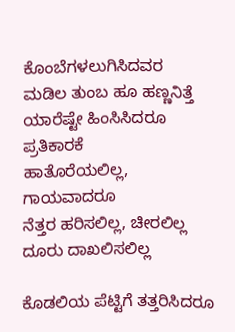ಕೊಂಬೆಗಳಲುಗಿಸಿದವರ
ಮಡಿಲ ತುಂಬ ಹೂ ಹಣ್ಣನಿತ್ತೆ
ಯಾರೆಷ್ಟೇ ಹಿಂಸಿಸಿದರೂ ಪ್ರತಿಕಾರಕೆ
ಹಾತೊರೆಯಲಿಲ್ಲ, ಗಾಯವಾದರೂ
ನೆತ್ತರ ಹರಿಸಲಿಲ್ಲ, ಚೀರಲಿಲ್ಲ
ದೂರು ದಾಖಲಿಸಲಿಲ್ಲ

ಕೊಡಲಿಯ ಪೆಟ್ಟಿಗೆ ತತ್ತರಿಸಿದರೂ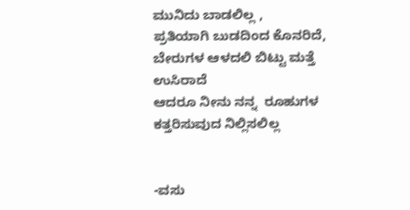ಮುನಿದು ಬಾಡಲಿಲ್ಲ ,
ಪ್ರತಿಯಾಗಿ ಬುಡದಿಂದ ಕೊನರಿದೆ,
ಬೇರುಗಳ ಆಳದಲಿ ಬಿಟ್ಟು ಮತ್ತೆ ಉಸಿರಾದೆ
ಆದರೂ ನೀನು ನನ್ನ  ರೂಹುಗಳ
ಕತ್ತರಿಸುವುದ ನಿಲ್ಲಿಸಲಿಲ್ಲ


-ವಸು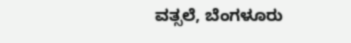ವತ್ಸಲೆ, ಬೆಂಗಳೂರು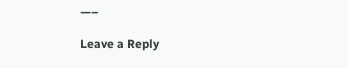—–

Leave a Reply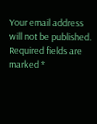Your email address will not be published. Required fields are marked *